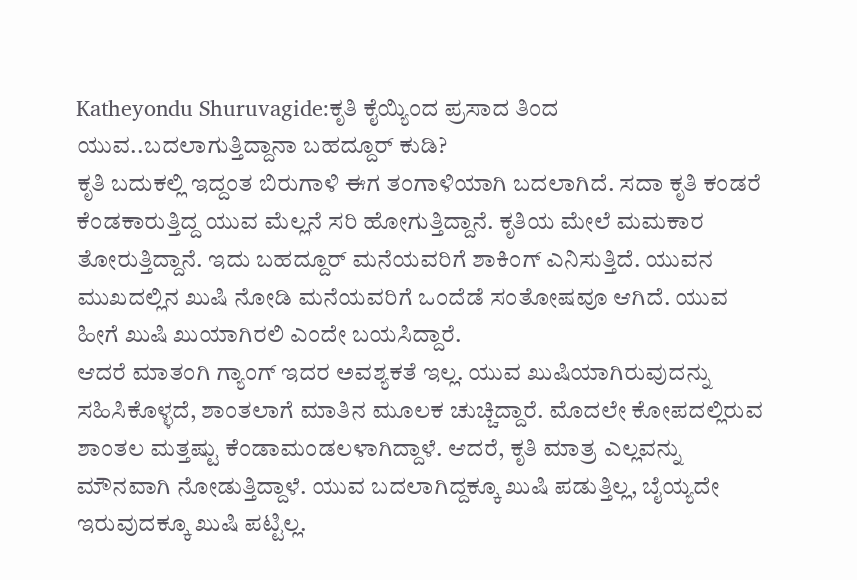Katheyondu Shuruvagide:ಕೃತಿ ಕೈಯ್ಯಿಂದ ಪ್ರಸಾದ ತಿಂದ ಯುವ..ಬದಲಾಗುತ್ತಿದ್ದಾನಾ ಬಹದ್ದೂರ್ ಕುಡಿ?
ಕೃತಿ ಬದುಕಲ್ಲಿ ಇದ್ದಂತ ಬಿರುಗಾಳಿ ಈಗ ತಂಗಾಳಿಯಾಗಿ ಬದಲಾಗಿದೆ. ಸದಾ ಕೃತಿ ಕಂಡರೆ ಕೆಂಡಕಾರುತ್ತಿದ್ದ ಯುವ ಮೆಲ್ಲನೆ ಸರಿ ಹೋಗುತ್ತಿದ್ದಾನೆ. ಕೃತಿಯ ಮೇಲೆ ಮಮಕಾರ ತೋರುತ್ತಿದ್ದಾನೆ. ಇದು ಬಹದ್ದೂರ್ ಮನೆಯವರಿಗೆ ಶಾಕಿಂಗ್ ಎನಿಸುತ್ತಿದೆ. ಯುವನ ಮುಖದಲ್ಲಿನ ಖುಷಿ ನೋಡಿ ಮನೆಯವರಿಗೆ ಒಂದೆಡೆ ಸಂತೋಷವೂ ಆಗಿದೆ. ಯುವ ಹೀಗೆ ಖುಷಿ ಖುಯಾಗಿರಲಿ ಎಂದೇ ಬಯಸಿದ್ದಾರೆ.
ಆದರೆ ಮಾತಂಗಿ ಗ್ಯಾಂಗ್ ಇದರ ಅವಶ್ಯಕತೆ ಇಲ್ಲ. ಯುವ ಖುಷಿಯಾಗಿರುವುದನ್ನು ಸಹಿಸಿಕೊಳ್ಳದೆ, ಶಾಂತಲಾಗೆ ಮಾತಿನ ಮೂಲಕ ಚುಚ್ಚಿದ್ದಾರೆ. ಮೊದಲೇ ಕೋಪದಲ್ಲಿರುವ ಶಾಂತಲ ಮತ್ತಷ್ಟು ಕೆಂಡಾಮಂಡಲಳಾಗಿದ್ದಾಳೆ. ಆದರೆ, ಕೃತಿ ಮಾತ್ರ ಎಲ್ಲವನ್ನು ಮೌನವಾಗಿ ನೋಡುತ್ತಿದ್ದಾಳೆ. ಯುವ ಬದಲಾಗಿದ್ದಕ್ಕೂ ಖುಷಿ ಪಡುತ್ತಿಲ್ಲ, ಬೈಯ್ಯದೇ ಇರುವುದಕ್ಕೂ ಖುಷಿ ಪಟ್ಟಿಲ್ಲ.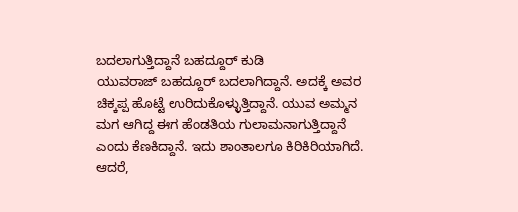ಬದಲಾಗುತ್ತಿದ್ದಾನೆ ಬಹದ್ದೂರ್ ಕುಡಿ
ಯುವರಾಜ್ ಬಹದ್ದೂರ್ ಬದಲಾಗಿದ್ದಾನೆ. ಅದಕ್ಕೆ ಅವರ ಚಿಕ್ಕಪ್ಪ ಹೊಟ್ಟೆ ಉರಿದುಕೊಳ್ಳುತ್ತಿದ್ದಾನೆ. ಯುವ ಅಮ್ಮನ ಮಗ ಆಗಿದ್ದ ಈಗ ಹೆಂಡತಿಯ ಗುಲಾಮನಾಗುತ್ತಿದ್ದಾನೆ ಎಂದು ಕೆಣಕಿದ್ದಾನೆ. ಇದು ಶಾಂತಾಲಗೂ ಕಿರಿಕಿರಿಯಾಗಿದೆ. ಆದರೆ,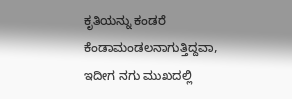ಕೃತಿಯನ್ನು ಕಂಡರೆ ಕೆಂಡಾಮಂಡಲನಾಗುತ್ತಿದ್ದವಾ, ಇದೀಗ ನಗು ಮುಖದಲ್ಲಿ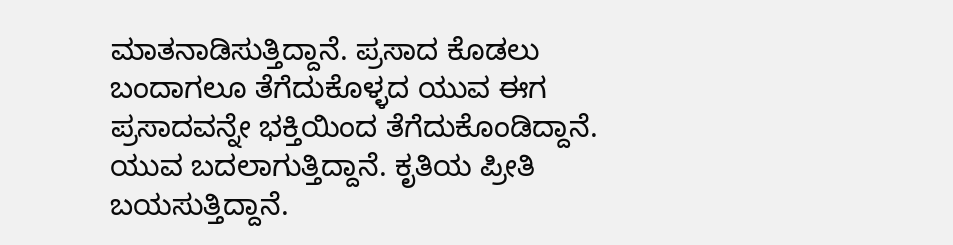ಮಾತನಾಡಿಸುತ್ತಿದ್ದಾನೆ. ಪ್ರಸಾದ ಕೊಡಲು ಬಂದಾಗಲೂ ತೆಗೆದುಕೊಳ್ಳದ ಯುವ ಈಗ ಪ್ರಸಾದವನ್ನೇ ಭಕ್ತಿಯಿಂದ ತೆಗೆದುಕೊಂಡಿದ್ದಾನೆ. ಯುವ ಬದಲಾಗುತ್ತಿದ್ದಾನೆ. ಕೃತಿಯ ಪ್ರೀತಿ ಬಯಸುತ್ತಿದ್ದಾನೆ.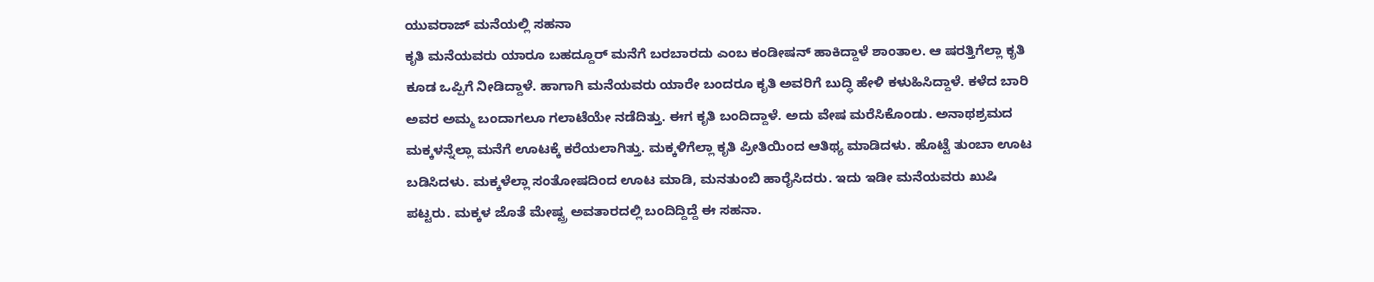ಯುವರಾಜ್ ಮನೆಯಲ್ಲಿ ಸಹನಾ
ಕೃತಿ ಮನೆಯವರು ಯಾರೂ ಬಹದ್ದೂರ್ ಮನೆಗೆ ಬರಬಾರದು ಎಂಬ ಕಂಡೀಷನ್ ಹಾಕಿದ್ದಾಳೆ ಶಾಂತಾಲ. ಆ ಷರತ್ತಿಗೆಲ್ಲಾ ಕೃತಿ ಕೂಡ ಒಪ್ಪಿಗೆ ನೀಡಿದ್ದಾಳೆ. ಹಾಗಾಗಿ ಮನೆಯವರು ಯಾರೇ ಬಂದರೂ ಕೃತಿ ಅವರಿಗೆ ಬುದ್ಧಿ ಹೇಳಿ ಕಳುಹಿಸಿದ್ದಾಳೆ. ಕಳೆದ ಬಾರಿ ಅವರ ಅಮ್ಮ ಬಂದಾಗಲೂ ಗಲಾಟೆಯೇ ನಡೆದಿತ್ತು. ಈಗ ಕೃತಿ ಬಂದಿದ್ದಾಳೆ. ಅದು ವೇಷ ಮರೆಸಿಕೊಂಡು. ಅನಾಥಶ್ರಮದ ಮಕ್ಕಳನ್ನೆಲ್ಲಾ ಮನೆಗೆ ಊಟಕ್ಕೆ ಕರೆಯಲಾಗಿತ್ತು. ಮಕ್ಕಳಿಗೆಲ್ಲಾ ಕೃತಿ ಪ್ರೀತಿಯಿಂದ ಆತಿಥ್ಯ ಮಾಡಿದಳು. ಹೊಟ್ಟೆ ತುಂಬಾ ಊಟ ಬಡಿಸಿದಳು. ಮಕ್ಕಳೆಲ್ಲಾ ಸಂತೋಷದಿಂದ ಊಟ ಮಾಡಿ, ಮನತುಂಬಿ ಹಾರೈಸಿದರು. ಇದು ಇಡೀ ಮನೆಯವರು ಖುಷಿ ಪಟ್ಟರು. ಮಕ್ಕಳ ಜೊತೆ ಮೇಷ್ಟ್ರ ಅವತಾರದಲ್ಲಿ ಬಂದಿದ್ದಿದ್ದೆ ಈ ಸಹನಾ.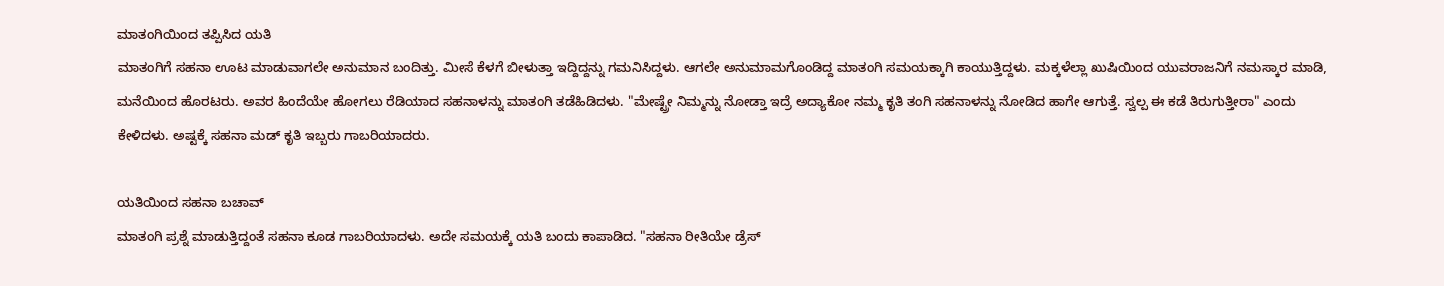ಮಾತಂಗಿಯಿಂದ ತಪ್ಪಿಸಿದ ಯತಿ
ಮಾತಂಗಿಗೆ ಸಹನಾ ಊಟ ಮಾಡುವಾಗಲೇ ಅನುಮಾನ ಬಂದಿತ್ತು. ಮೀಸೆ ಕೆಳಗೆ ಬೀಳುತ್ತಾ ಇದ್ದಿದ್ದನ್ನು ಗಮನಿಸಿದ್ದಳು. ಆಗಲೇ ಅನುಮಾಮಗೊಂಡಿದ್ದ ಮಾತಂಗಿ ಸಮಯಕ್ಕಾಗಿ ಕಾಯುತ್ತಿದ್ದಳು. ಮಕ್ಕಳೆಲ್ಲಾ ಖುಷಿಯಿಂದ ಯುವರಾಜನಿಗೆ ನಮಸ್ಕಾರ ಮಾಡಿ, ಮನೆಯಿಂದ ಹೊರಟರು. ಅವರ ಹಿಂದೆಯೇ ಹೋಗಲು ರೆಡಿಯಾದ ಸಹನಾಳನ್ನು ಮಾತಂಗಿ ತಡೆಹಿಡಿದಳು. "ಮೇಷ್ಟ್ರೇ ನಿಮ್ಮನ್ನು ನೋಡ್ತಾ ಇದ್ರೆ ಅದ್ಯಾಕೋ ನಮ್ಮ ಕೃತಿ ತಂಗಿ ಸಹನಾಳನ್ನು ನೋಡಿದ ಹಾಗೇ ಆಗುತ್ತೆ. ಸ್ವಲ್ಪ ಈ ಕಡೆ ತಿರುಗುತ್ತೀರಾ" ಎಂದು ಕೇಳಿದಳು. ಅಷ್ಟಕ್ಕೆ ಸಹನಾ ಮಡ್ ಕೃತಿ ಇಬ್ಬರು ಗಾಬರಿಯಾದರು.

ಯತಿಯಿಂದ ಸಹನಾ ಬಚಾವ್
ಮಾತಂಗಿ ಪ್ರಶ್ನೆ ಮಾಡುತ್ತಿದ್ದಂತೆ ಸಹನಾ ಕೂಡ ಗಾಬರಿಯಾದಳು. ಅದೇ ಸಮಯಕ್ಕೆ ಯತಿ ಬಂದು ಕಾಪಾಡಿದ. "ಸಹನಾ ರೀತಿಯೇ ಡ್ರೆಸ್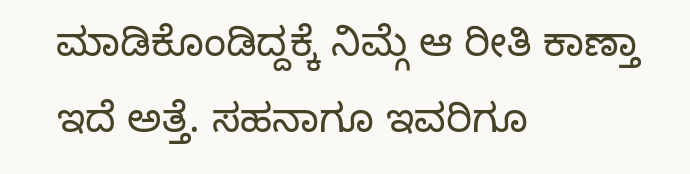ಮಾಡಿಕೊಂಡಿದ್ದಕ್ಕೆ ನಿಮ್ಗೆ ಆ ರೀತಿ ಕಾಣ್ತಾ ಇದೆ ಅತ್ತೆ. ಸಹನಾಗೂ ಇವರಿಗೂ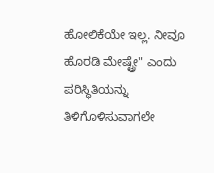ಹೋಲಿಕೆಯೇ ಇಲ್ಲ. ನೀವೂ ಹೊರಡಿ ಮೇಷ್ಟ್ರೇ" ಎಂದು ಪರಿಸ್ಥಿತಿಯನ್ನು ತಿಳಿಗೊಳಿಸುವಾಗಲೇ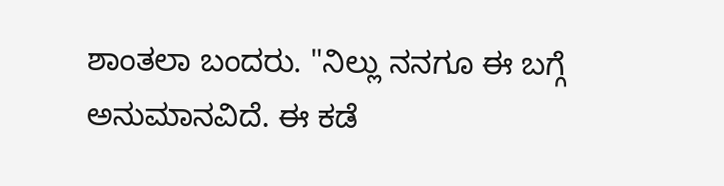ಶಾಂತಲಾ ಬಂದರು. "ನಿಲ್ಲು ನನಗೂ ಈ ಬಗ್ಗೆ ಅನುಮಾನವಿದೆ. ಈ ಕಡೆ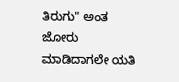ತಿರುಗು" ಅಂತ ಜೋರು ಮಾಡಿದಾಗಲೇ ಯತಿ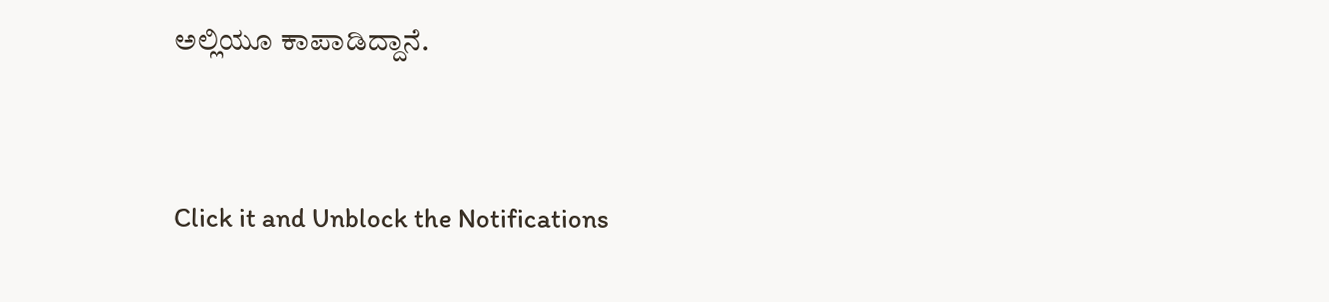ಅಲ್ಲಿಯೂ ಕಾಪಾಡಿದ್ದಾನೆ.


Click it and Unblock the Notifications